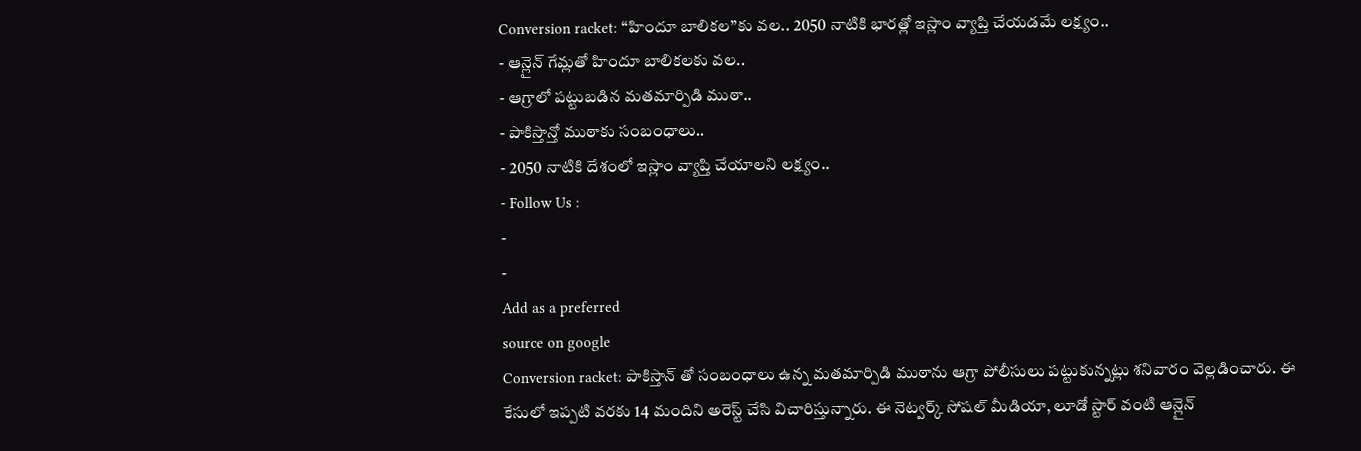Conversion racket: “హిందూ బాలికల”కు వల.. 2050 నాటికి భారత్లో ఇస్లాం వ్యాప్తి చేయడమే లక్ష్యం..
- ఆన్లైన్ గేమ్లతో హిందూ బాలికలకు వల..
- ఆగ్రాలో పట్టుబడిన మతమార్పిడి ముఠా..
- పాకిస్తాన్తో ముఠాకు సంబంధాలు..
- 2050 నాటికి దేశంలో ఇస్లాం వ్యాప్తి చేయాలని లక్ష్యం..
- Follow Us :
-
-
Add as a preferred
source on google
Conversion racket: పాకిస్తాన్ తో సంబంధాలు ఉన్న మతమార్పిడి ముఠాను ఆగ్రా పోలీసులు పట్టుకున్నట్లు శనివారం వెల్లడించారు. ఈ కేసులో ఇప్పటి వరకు 14 మందిని అరెస్ట్ చేసి విచారిస్తున్నారు. ఈ నెట్వర్క్ సోషల్ మీడియా, లూడో స్టార్ వంటి ఆన్లైన్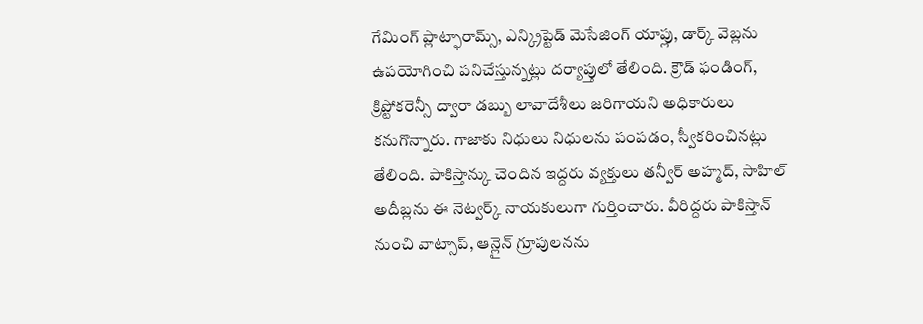గేమింగ్ ప్లాట్ఫారామ్స్, ఎన్క్రిప్టెడ్ మెసేజింగ్ యాప్లు, డార్క్ వెబ్లను ఉపయోగించి పనిచేస్తున్నట్లు దర్యాప్తులో తేలింది. క్రౌడ్ ఫండింగ్, క్రిప్టోకరెన్సీ ద్వారా డబ్బు లావాదేశీలు జరిగాయని అధికారులు కనుగొన్నారు. గాజాకు నిధులు నిధులను పంపడం, స్వీకరించినట్లు తేలింది. పాకిస్తాన్కు చెందిన ఇద్దరు వ్యక్తులు తన్వీర్ అహ్మద్, సాహిల్ అదీబ్లను ఈ నెట్వర్క్ నాయకులుగా గుర్తించారు. వీరిద్దరు పాకిస్తాన్ నుంచి వాట్సాప్, ఆన్లైన్ గ్రూపులనను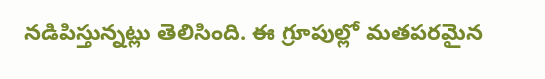నడిపిస్తున్నట్లు తెలిసింది. ఈ గ్రూపుల్లో మతపరమైన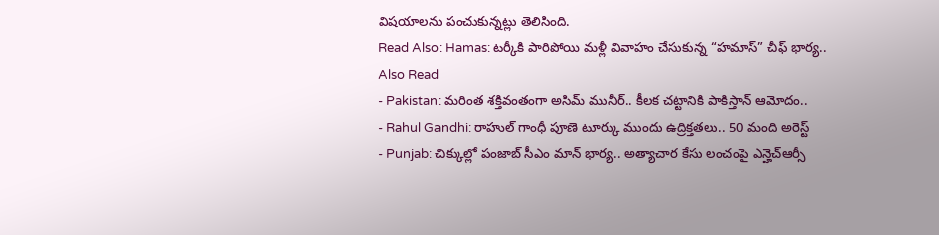విషయాలను పంచుకున్నట్లు తెలిసింది.
Read Also: Hamas: టర్కీకి పారిపోయి మళ్లీ వివాహం చేసుకున్న “హమాస్” చీఫ్ భార్య..
Also Read
- Pakistan: మరింత శక్తివంతంగా అసిమ్ మునీర్.. కీలక చట్టానికి పాకిస్తాన్ ఆమోదం..
- Rahul Gandhi: రాహుల్ గాంధీ పూణె టూర్కు ముందు ఉద్రిక్తతలు.. 50 మంది అరెస్ట్
- Punjab: చిక్కుల్లో పంజాబ్ సీఎం మాన్ భార్య.. అత్యాచార కేసు లంచంపై ఎన్హెచ్ఆర్సీ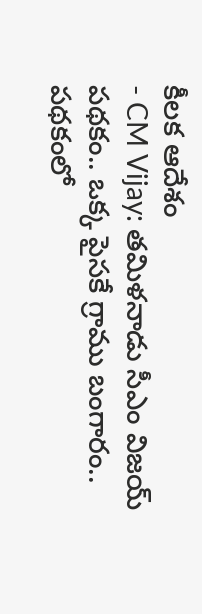కీలక ఆదేశం
- CM Vijay: తమిళనాడు సీఎం విజయ్ పథకం.. ఒక్క పైసకే గ్రాము బంగారం.. పథకంలో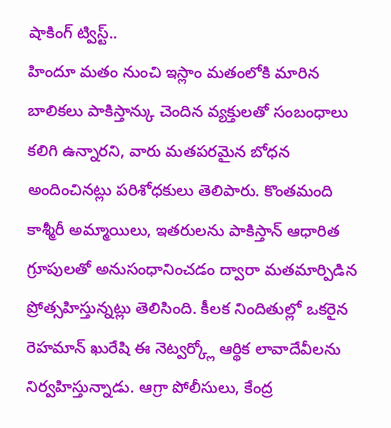షాకింగ్ ట్విస్ట్..
హిందూ మతం నుంచి ఇస్లాం మతంలోకి మారిన బాలికలు పాకిస్తాన్కు చెందిన వ్యక్తులతో సంబంధాలు కలిగి ఉన్నారని, వారు మతపరమైన బోధన అందించినట్లు పరిశోధకులు తెలిపారు. కొంతమంది కాశ్మీరీ అమ్మాయిలు, ఇతరులను పాకిస్తాన్ ఆధారిత గ్రూపులతో అనుసంధానించడం ద్వారా మతమార్పిడిన ప్రోత్సహిస్తున్నట్లు తెలిసింది. కీలక నిందితుల్లో ఒకరైన రెహమాన్ ఖురేషి ఈ నెట్వర్క్లో ఆర్థిక లావాదేవీలను నిర్వహిస్తున్నాడు. ఆగ్రా పోలీసులు, కేంద్ర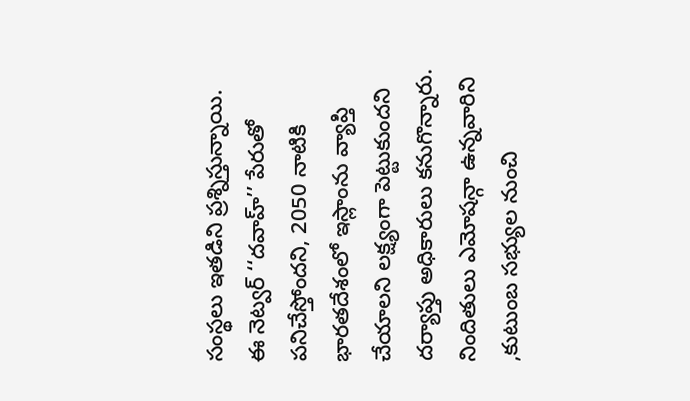సంస్థలు ఇతడిని ప్రశ్నిస్తున్నాయి.
ఈ నెట్వర్ ‘‘దవాహ్’’ పేరుతో పనిచేస్తోందని, 2050 నాటికి భారతదేశంలో ఇస్లాంను వ్యాప్తి చేయాలని లక్ష్యంగా పెట్టుకుందని దర్యాప్తు అధికారులు కనుగొన్నారు. నిందితులు ఎమోషన్గా ఉన్నవారిని ,కుటుంబ సభ్యుల నుంచి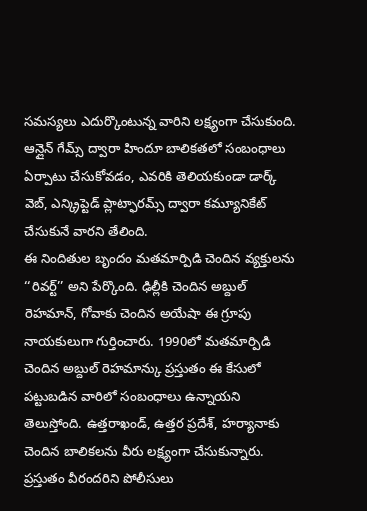సమస్యలు ఎదుర్కొంటున్న వారిని లక్ష్యంగా చేసుకుంది. ఆన్లైన్ గేమ్స్ ద్వారా హిందూ బాలికతలో సంబంధాలు ఏర్పాటు చేసుకోవడం, ఎవరికి తెలియకుండా డార్క్ వెబ్, ఎన్క్రిప్టెడ్ ప్లాట్ఫారమ్స్ ద్వారా కమ్యూనికేట్ చేసుకునే వారని తేలింది.
ఈ నిందితుల బృందం మతమార్పిడి చెందిన వ్యక్తులను ‘‘రివర్ట్’’ అని పేర్కొంది. ఢిల్లీకి చెందిన అబ్దుల్ రెహమాన్, గోవాకు చెందిన అయేషా ఈ గ్రూపు నాయకులుగా గుర్తించారు. 1990లో మతమార్పిడి చెందిన అబ్దుల్ రెహమాన్కు ప్రస్తుతం ఈ కేసులో పట్టుబడిన వారిలో సంబంధాలు ఉన్నాయని తెలుస్తోంది. ఉత్తరాఖండ్, ఉత్తర ప్రదేశ్, హర్యానాకు చెందిన బాలికలను వీరు లక్ష్యంగా చేసుకున్నారు. ప్రస్తుతం వీరందరిని పోలీసులు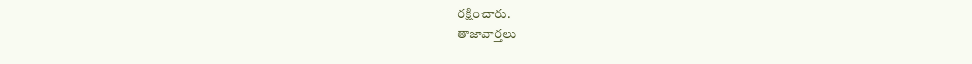రక్షించారు.
తాజావార్తలు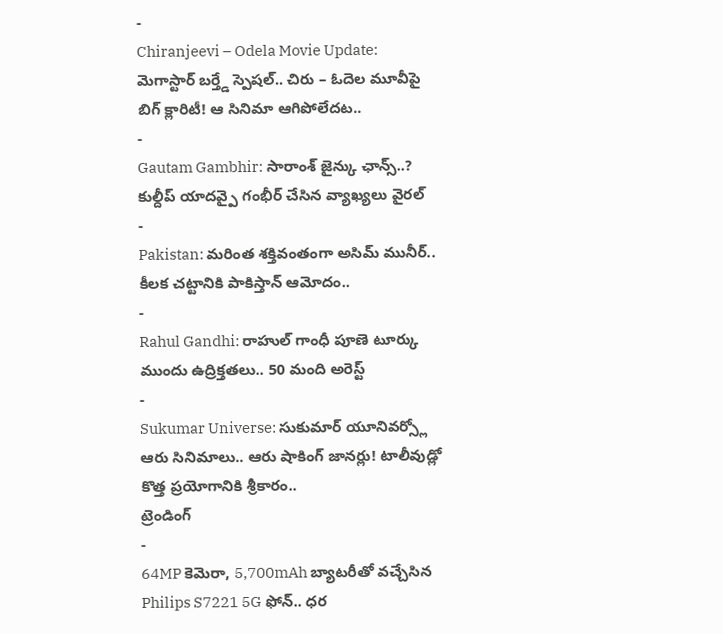-
Chiranjeevi – Odela Movie Update: మెగాస్టార్ బర్త్డే స్పెషల్.. చిరు – ఓదెల మూవీపై బిగ్ క్లారిటీ! ఆ సినిమా ఆగిపోలేదట..
-
Gautam Gambhir: సారాంశ్ జైన్కు ఛాన్స్..? కుల్దీప్ యాదవ్పై గంభీర్ చేసిన వ్యాఖ్యలు వైరల్
-
Pakistan: మరింత శక్తివంతంగా అసిమ్ మునీర్.. కీలక చట్టానికి పాకిస్తాన్ ఆమోదం..
-
Rahul Gandhi: రాహుల్ గాంధీ పూణె టూర్కు ముందు ఉద్రిక్తతలు.. 50 మంది అరెస్ట్
-
Sukumar Universe: సుకుమార్ యూనివర్స్లో ఆరు సినిమాలు.. ఆరు షాకింగ్ జానర్లు! టాలీవుడ్లో కొత్త ప్రయోగానికి శ్రీకారం..
ట్రెండింగ్
-
64MP కెమెరా, 5,700mAh బ్యాటరీతో వచ్చేసిన Philips S7221 5G ఫోన్.. ధర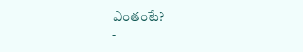ఎంతంటే?
-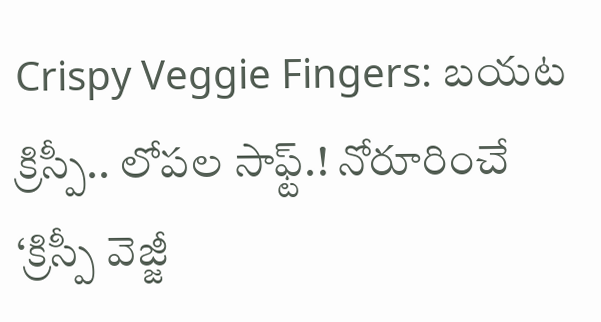Crispy Veggie Fingers: బయట క్రిస్పీ.. లోపల సాఫ్ట్.! నోరూరించే ‘క్రిస్పీ వెజ్జీ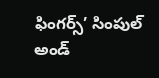ఫింగర్స్’ సింపుల్ అండ్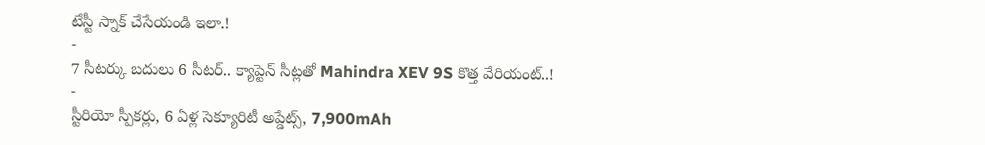టేస్టీ స్నాక్ చేసేయండి ఇలా.!
-
7 సీటర్కు బదులు 6 సీటర్.. క్యాప్టెన్ సీట్లతో Mahindra XEV 9S కొత్త వేరియంట్..!
-
స్టీరియో స్పీకర్లు, 6 ఏళ్ల సెక్యూరిటీ అప్డేట్స్, 7,900mAh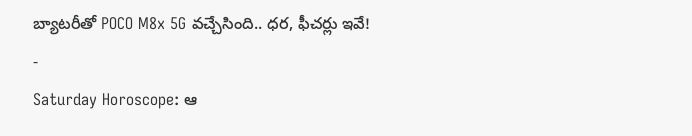బ్యాటరీతో POCO M8x 5G వచ్చేసింది.. ధర, ఫీచర్లు ఇవే!
-
Saturday Horoscope: ఆ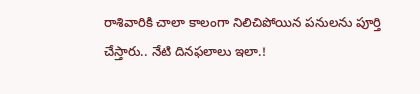రాశివారికి చాలా కాలంగా నిలిచిపోయిన పనులను పూర్తి చేస్తారు.. నేటి దినఫలాలు ఇలా.!